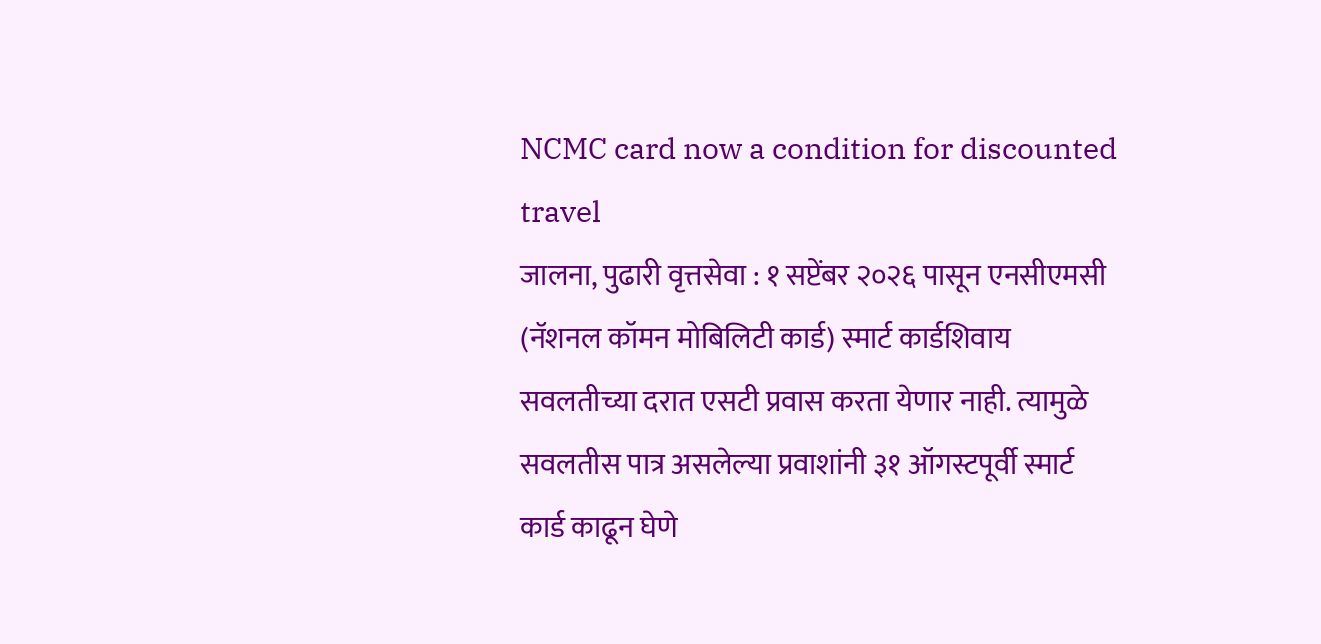NCMC card now a condition for discounted travel
जालना, पुढारी वृत्तसेवा : १ सप्टेंबर २०२६ पासून एनसीएमसी (नॅशनल कॉमन मोबिलिटी कार्ड) स्मार्ट कार्डशिवाय सवलतीच्या दरात एसटी प्रवास करता येणार नाही. त्यामुळे सवलतीस पात्र असलेल्या प्रवाशांनी ३१ ऑगस्टपूर्वी स्मार्ट कार्ड काढून घेणे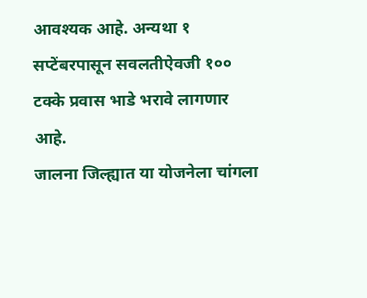आवश्यक आहे. अन्यथा १ सप्टेंबरपासून सवलतीऐवजी १०० टक्के प्रवास भाडे भरावे लागणार आहे.
जालना जिल्ह्यात या योजनेला चांगला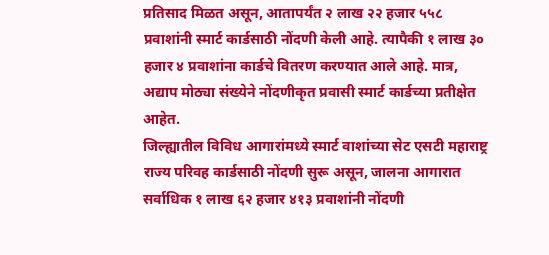प्रतिसाद मिळत असून, आतापर्यंत २ लाख २२ हजार ५५८ प्रवाशांनी स्मार्ट कार्डसाठी नोंदणी केली आहे. त्यापैकी १ लाख ३० हजार ४ प्रवाशांना कार्डचे वितरण करण्यात आले आहे. मात्र, अद्याप मोठ्या संख्येने नोंदणीकृत प्रवासी स्मार्ट कार्डच्या प्रतीक्षेत आहेत.
जिल्ह्यातील विविध आगारांमध्ये स्मार्ट वाशांच्या सेट एसटी महाराष्ट्र राज्य परिवह कार्डसाठी नोंदणी सुरू असून, जालना आगारात सर्वाधिक १ लाख ६२ हजार ४१३ प्रवाशांनी नोंदणी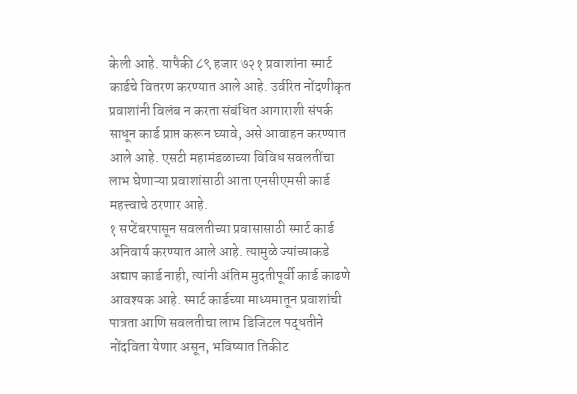केली आहे. यापैकी ८९ हजार ७२१ प्रवाशांना स्मार्ट कार्डचे वितरण करण्यात आले आहे. उर्वरित नोंदणीकृत प्रवाशांनी विलंब न करता संबंधित आगाराशी संपर्क साधून कार्ड प्राप्त करून घ्यावे, असे आवाहन करण्यात आले आहे. एसटी महामंडळाच्या विविध सवलतींचा लाभ घेणाऱ्या प्रवाशांसाठी आता एनसीएमसी कार्ड महत्त्वाचे ठरणार आहे.
१ सप्टेंबरपासून सवलतीच्या प्रवासासाठी स्मार्ट कार्ड अनिवार्य करण्यात आले आहे. त्यामुळे ज्यांच्याकडे अद्याप कार्ड नाही, त्यांनी अंतिम मुदतीपूर्वी कार्ड काढणे आवश्यक आहे. स्मार्ट कार्डच्या माध्यमातून प्रवाशांची पात्रता आणि सवलतीचा लाभ डिजिटल पद्धतीने नोंदविता येणार असून, भविष्यात तिकीट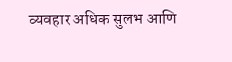व्यवहार अधिक सुलभ आणि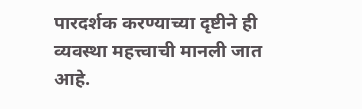पारदर्शक करण्याच्या दृष्टीने ही व्यवस्था महत्त्वाची मानली जात आहे.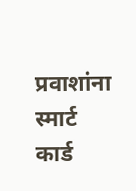प्रवाशांना स्मार्ट कार्ड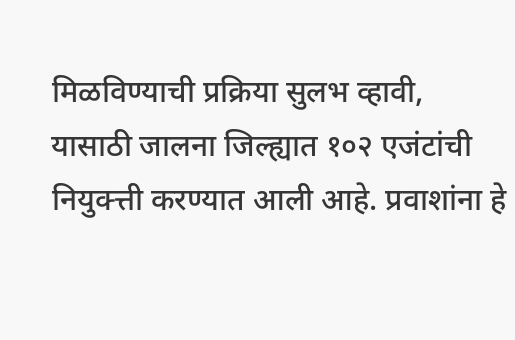मिळविण्याची प्रक्रिया सुलभ व्हावी, यासाठी जालना जिल्ह्यात १०२ एजंटांची नियुक्त्ती करण्यात आली आहे. प्रवाशांना हे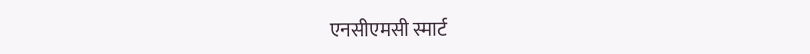एनसीएमसी स्मार्ट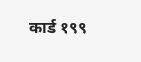कार्ड १९९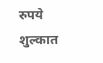रुपये शुल्कात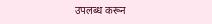उपलब्ध करून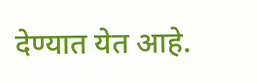देण्यात येत आहे.